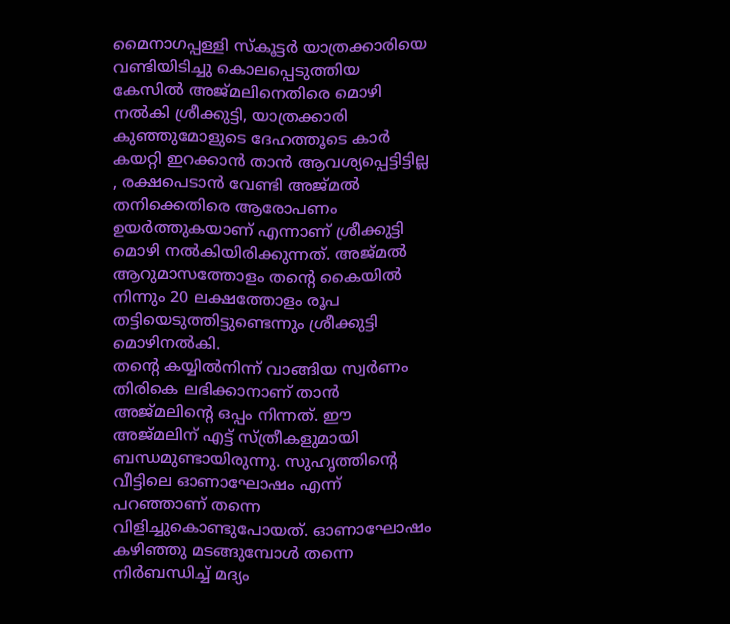മൈനാഗപ്പള്ളി സ്കൂട്ടർ യാത്രക്കാരിയെ വണ്ടിയിടിച്ചു കൊലപ്പെടുത്തിയ കേസിൽ അജ്മലിനെതിരെ മൊഴി നൽകി ശ്രീക്കുട്ടി, യാത്രക്കാരി കുഞ്ഞുമോളുടെ ദേഹത്തൂടെ കാർ കയറ്റി ഇറക്കാൻ താൻ ആവശ്യപ്പെട്ടിട്ടില്ല , രക്ഷപെടാൻ വേണ്ടി അജ്മൽ തനിക്കെതിരെ ആരോപണം ഉയർത്തുകയാണ് എന്നാണ് ശ്രീക്കുട്ടി മൊഴി നൽകിയിരിക്കുന്നത്. അജ്മൽ ആറുമാസത്തോളം തന്റെ കൈയിൽ നിന്നും 20 ലക്ഷത്തോളം രൂപ തട്ടിയെടുത്തിട്ടുണ്ടെന്നും ശ്രീക്കുട്ടി മൊഴിനൽകി.
തന്റെ കയ്യിൽനിന്ന് വാങ്ങിയ സ്വർണം തിരികെ ലഭിക്കാനാണ് താൻ അജ്മലിന്റെ ഒപ്പം നിന്നത്. ഈ അജ്മലിന് എട്ട് സ്ത്രീകളുമായി ബന്ധമുണ്ടായിരുന്നു. സുഹൃത്തിന്റെ വീട്ടിലെ ഓണാഘോഷം എന്ന് പറഞ്ഞാണ് തന്നെ വിളിച്ചുകൊണ്ടുപോയത്. ഓണാഘോഷം കഴിഞ്ഞു മടങ്ങുമ്പോൾ തന്നെ നിർബന്ധിച്ച് മദ്യം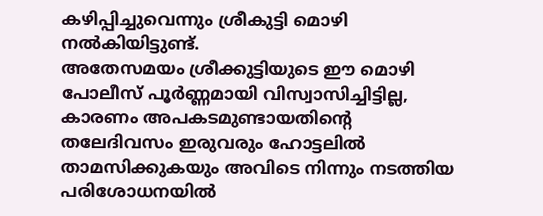കഴിപ്പിച്ചുവെന്നും ശ്രീകുട്ടി മൊഴി നൽകിയിട്ടുണ്ട്.
അതേസമയം ശ്രീക്കുട്ടിയുടെ ഈ മൊഴി പോലീസ് പൂർണ്ണമായി വിസ്വാസിച്ചിട്ടില്ല, കാരണം അപകടമുണ്ടായതിന്റെ തലേദിവസം ഇരുവരും ഹോട്ടലിൽ താമസിക്കുകയും അവിടെ നിന്നും നടത്തിയ പരിശോധനയിൽ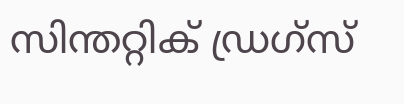സിന്തറ്റിക് ഡ്രഗ്സ്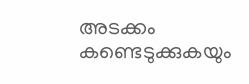അടക്കം കണ്ടെടുക്കുകയും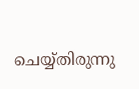ചെയ്യ്തിരുന്നു